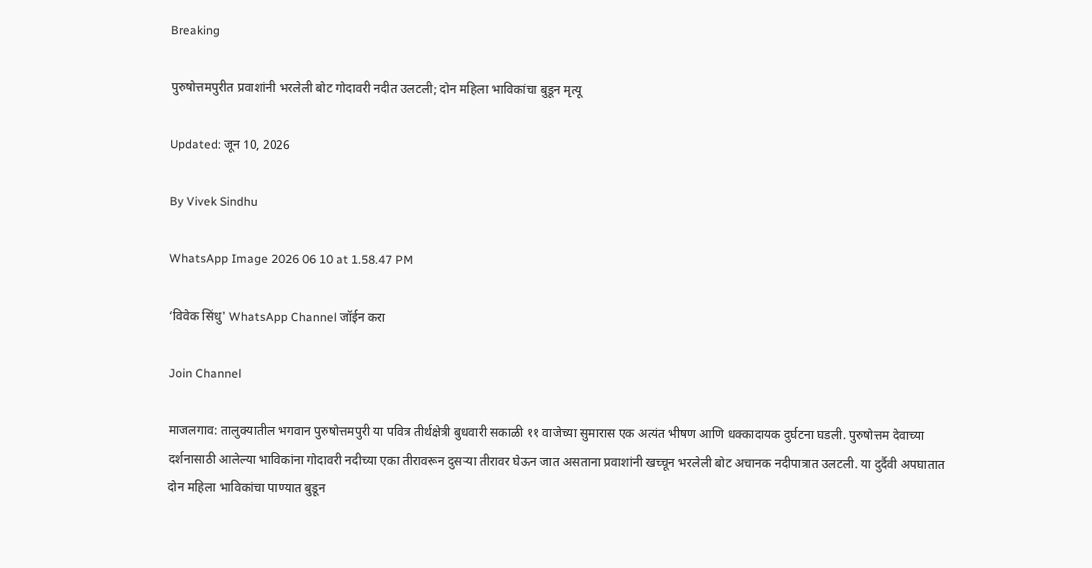Breaking

पुरुषोत्तमपुरीत प्रवाशांनी भरलेली बोट गोदावरी नदीत उलटली; दोन महिला भाविकांचा बुडून मृत्यू

Updated: जून 10, 2026

By Vivek Sindhu

WhatsApp Image 2026 06 10 at 1.58.47 PM

‘विवेक सिंधु' WhatsApp Channel जॉईन करा

Join Channel

माजलगाव: तालुक्यातील भगवान पुरुषोत्तमपुरी या पवित्र तीर्थक्षेत्री बुधवारी सकाळी ११ वाजेच्या सुमारास एक अत्यंत भीषण आणि धक्कादायक दुर्घटना घडली. पुरुषोत्तम देवाच्या दर्शनासाठी आलेल्या भाविकांना गोदावरी नदीच्या एका तीरावरून दुसऱ्या तीरावर घेऊन जात असताना प्रवाशांनी खच्चून भरलेली बोट अचानक नदीपात्रात उलटली. या दुर्दैवी अपघातात दोन महिला भाविकांचा पाण्यात बुडून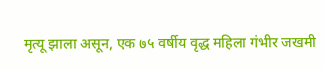मृत्यू झाला असून, एक ७५ वर्षीय वृद्ध महिला गंभीर जखमी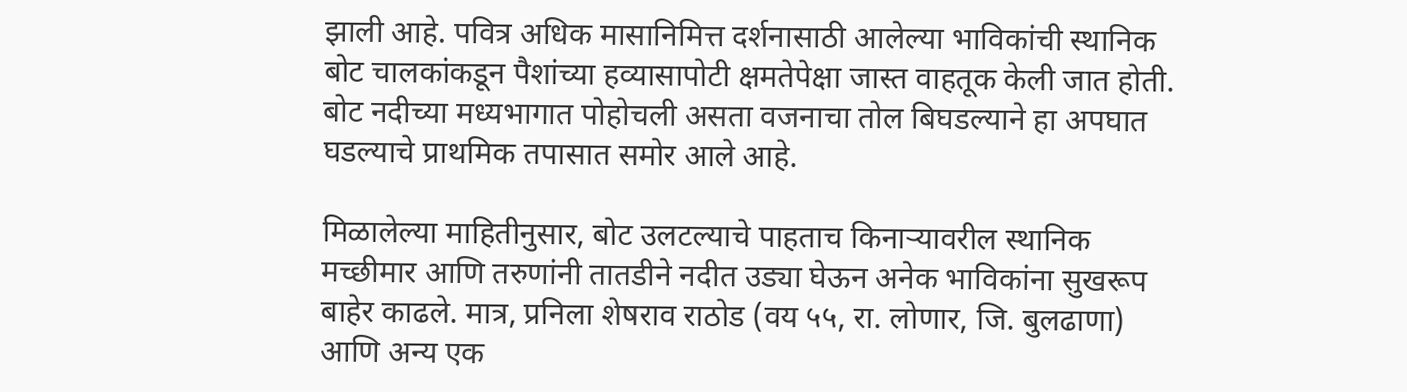झाली आहे. पवित्र अधिक मासानिमित्त दर्शनासाठी आलेल्या भाविकांची स्थानिक बोट चालकांकडून पैशांच्या हव्यासापोटी क्षमतेपेक्षा जास्त वाहतूक केली जात होती. बोट नदीच्या मध्यभागात पोहोचली असता वजनाचा तोल बिघडल्याने हा अपघात घडल्याचे प्राथमिक तपासात समोर आले आहे.

मिळालेल्या माहितीनुसार, बोट उलटल्याचे पाहताच किनाऱ्यावरील स्थानिक मच्छीमार आणि तरुणांनी तातडीने नदीत उड्या घेऊन अनेक भाविकांना सुखरूप बाहेर काढले. मात्र, प्रनिला शेषराव राठोड (वय ५५, रा. लोणार, जि. बुलढाणा) आणि अन्य एक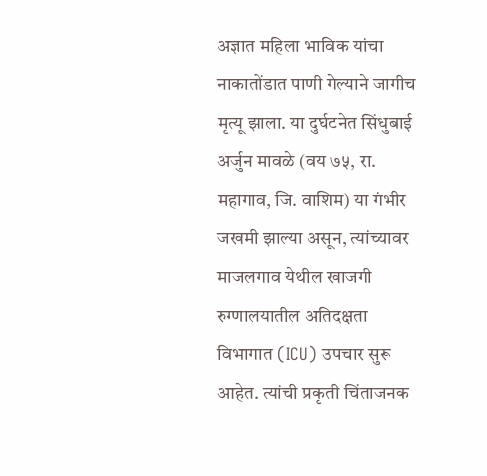अज्ञात महिला भाविक यांचा नाकातोंडात पाणी गेल्याने जागीच मृत्यू झाला. या दुर्घटनेत सिंधुबाई अर्जुन मावळे (वय ७५, रा. महागाव, जि. वाशिम) या गंभीर जखमी झाल्या असून, त्यांच्यावर माजलगाव येथील खाजगी रुग्णालयातील अतिदक्षता विभागात (ICU) उपचार सुरू आहेत. त्यांची प्रकृती चिंताजनक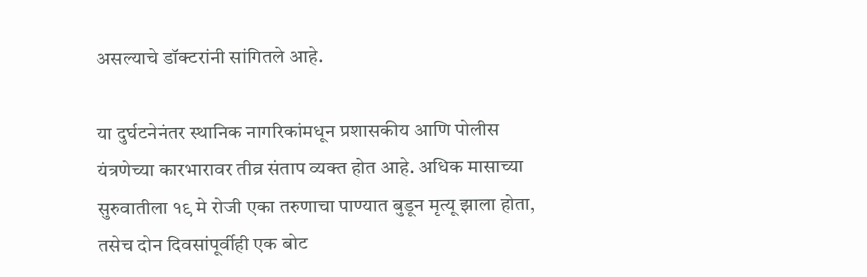असल्याचे डॉक्टरांनी सांगितले आहे.

या दुर्घटनेनंतर स्थानिक नागरिकांमधून प्रशासकीय आणि पोलीस यंत्रणेच्या कारभारावर तीव्र संताप व्यक्त होत आहे. अधिक मासाच्या सुरुवातीला १९ मे रोजी एका तरुणाचा पाण्यात बुडून मृत्यू झाला होता, तसेच दोन दिवसांपूर्वीही एक बोट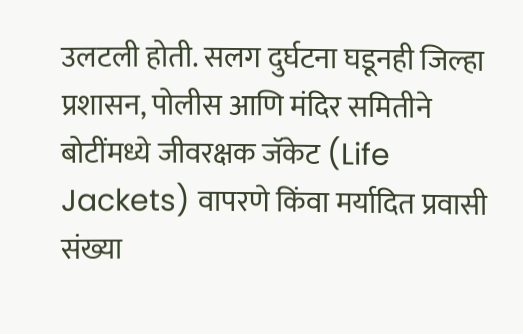उलटली होती. सलग दुर्घटना घडूनही जिल्हा प्रशासन, पोलीस आणि मंदिर समितीने बोटींमध्ये जीवरक्षक जॅकेट (Life Jackets) वापरणे किंवा मर्यादित प्रवासी संख्या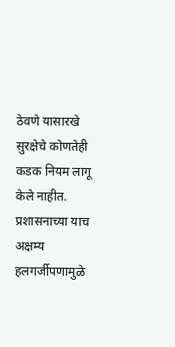ठेवणे यासारखे सुरक्षेचे कोणतेही कडक नियम लागू केले नाहीत. प्रशासनाच्या याच अक्षम्य हलगर्जीपणामुळे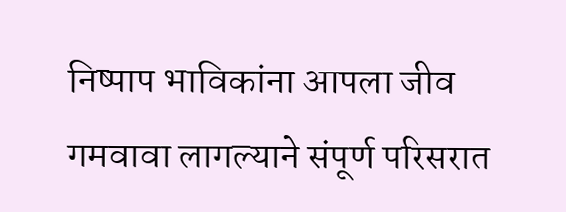निष्पाप भाविकांना आपला जीव गमवावा लागल्याने संपूर्ण परिसरात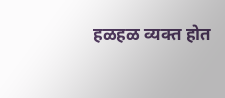हळहळ व्यक्त होत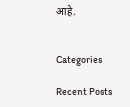आहे.


Categories

Recent Posts